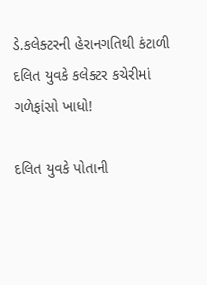ડે.કલેક્ટરની હેરાનગતિથી કંટાળી દલિત યુવકે કલેક્ટર કચેરીમાં ગળેફાંસો ખાધો!

દલિત યુવકે પોતાની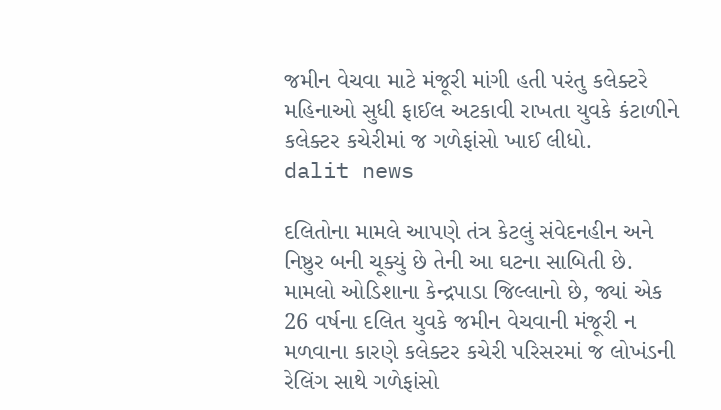જમીન વેચવા માટે મંજૂરી માંગી હતી પરંતુ કલેક્ટરે મહિનાઓ સુધી ફાઈલ અટકાવી રાખતા યુવકે કંટાળીને કલેક્ટર કચેરીમાં જ ગળેફાંસો ખાઈ લીધો.
dalit news

દલિતોના મામલે આપણે તંત્ર કેટલું સંવેદનહીન અને નિષ્ઠુર બની ચૂક્યું છે તેની આ ઘટના સાબિતી છે. મામલો ઓડિશાના કેન્દ્રપાડા જિલ્લાનો છે, જ્યાં એક 26 વર્ષના દલિત યુવકે જમીન વેચવાની મંજૂરી ન મળવાના કારણે કલેક્ટર કચેરી પરિસરમાં જ લોખંડની રેલિંગ સાથે ગળેફાંસો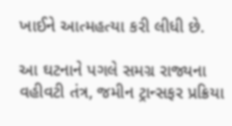ખાઈને આત્મહત્યા કરી લીધી છે.

આ ઘટનાને પગલે સમગ્ર રાજ્યના વહીવટી તંત્ર, જમીન ટ્રાન્સફર પ્રક્રિયા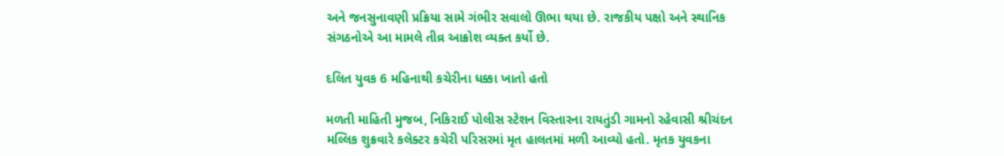અને જનસુનાવણી પ્રક્રિયા સામે ગંભીર સવાલો ઊભા થયા છે. રાજકીય પક્ષો અને સ્થાનિક સંગઠનોએ આ મામલે તીવ્ર આક્રોશ વ્યક્ત કર્યો છે.

દલિત યુવક 6 મહિનાથી કચેરીના ધક્કા ખાતો હતો

મળતી માહિતી મુજબ, નિકિરાઈ પોલીસ સ્ટેશન વિસ્તારના રાયતુંડી ગામનો રહેવાસી શ્રીચંદન મલ્લિક શુક્રવારે કલેક્ટર કચેરી પરિસરમાં મૃત હાલતમાં મળી આવ્યો હતો. મૃતક યુવકના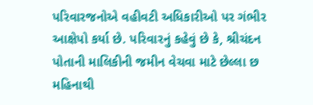પરિવારજનોએ વહીવટી અધિકારીઓ પર ગંભીર આક્ષેપો કર્યા છે. પરિવારનું કહેવું છે કે, શ્રીચંદન પોતાની માલિકીની જમીન વેચવા માટે છેલ્લા છ મહિનાથી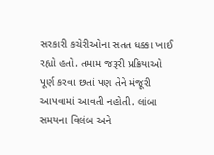સરકારી કચેરીઓના સતત ધક્કા ખાઈ રહ્યો હતો. તમામ જરૂરી પ્રક્રિયાઓ પૂર્ણ કરવા છતાં પણ તેને મંજૂરી આપવામાં આવતી નહોતી. લાંબા સમયના વિલંબ અને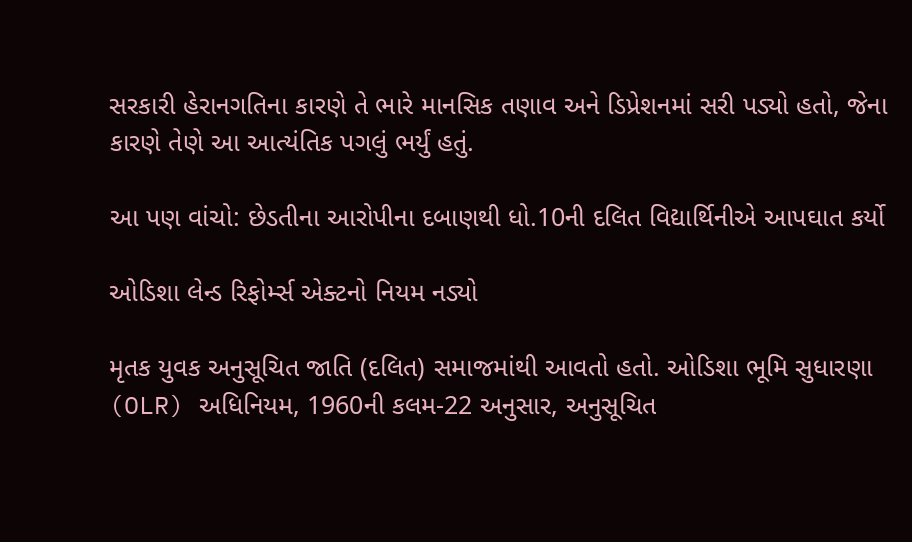સરકારી હેરાનગતિના કારણે તે ભારે માનસિક તણાવ અને ડિપ્રેશનમાં સરી પડ્યો હતો, જેના કારણે તેણે આ આત્યંતિક પગલું ભર્યું હતું.

આ પણ વાંચો: છેડતીના આરોપીના દબાણથી ધો.10ની દલિત વિદ્યાર્થિનીએ આપઘાત કર્યો

ઓડિશા લેન્ડ રિફોર્મ્સ એક્ટનો નિયમ નડ્યો

મૃતક યુવક અનુસૂચિત જાતિ (દલિત) સમાજમાંથી આવતો હતો. ઓડિશા ભૂમિ સુધારણા (OLR) અધિનિયમ, 1960ની કલમ-22 અનુસાર, અનુસૂચિત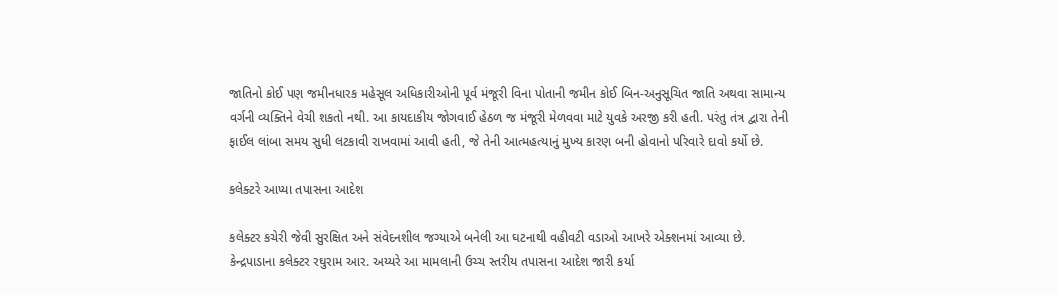જાતિનો કોઈ પણ જમીનધારક મહેસૂલ અધિકારીઓની પૂર્વ મંજૂરી વિના પોતાની જમીન કોઈ બિન-અનુસૂચિત જાતિ અથવા સામાન્ય વર્ગની વ્યક્તિને વેચી શકતો નથી. આ કાયદાકીય જોગવાઈ હેઠળ જ મંજૂરી મેળવવા માટે યુવકે અરજી કરી હતી. પરંતુ તંત્ર દ્વારા તેની ફાઈલ લાંબા સમય સુધી લટકાવી રાખવામાં આવી હતી, જે તેની આત્મહત્યાનું મુખ્ય કારણ બની હોવાનો પરિવારે દાવો કર્યો છે.

કલેક્ટરે આપ્યા તપાસના આદેશ

કલેક્ટર કચેરી જેવી સુરક્ષિત અને સંવેદનશીલ જગ્યાએ બનેલી આ ઘટનાથી વહીવટી વડાઓ આખરે એક્શનમાં આવ્યા છે. કેન્દ્રપાડાના કલેક્ટર રઘુરામ આર. અય્યરે આ મામલાની ઉચ્ચ સ્તરીય તપાસના આદેશ જારી કર્યા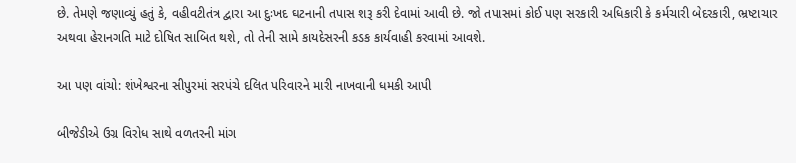છે. તેમણે જણાવ્યું હતું કે, વહીવટીતંત્ર દ્વારા આ દુઃખદ ઘટનાની તપાસ શરૂ કરી દેવામાં આવી છે. જો તપાસમાં કોઈ પણ સરકારી અધિકારી કે કર્મચારી બેદરકારી, ભ્રષ્ટાચાર અથવા હેરાનગતિ માટે દોષિત સાબિત થશે, તો તેની સામે કાયદેસરની કડક કાર્યવાહી કરવામાં આવશે.

આ પણ વાંચો: શંખેશ્વરના સીપુરમાં સરપંચે દલિત પરિવારને મારી નાખવાની ધમકી આપી

બીજેડીએ ઉગ્ર વિરોધ સાથે વળતરની માંગ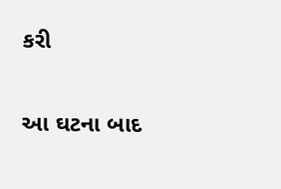કરી

આ ઘટના બાદ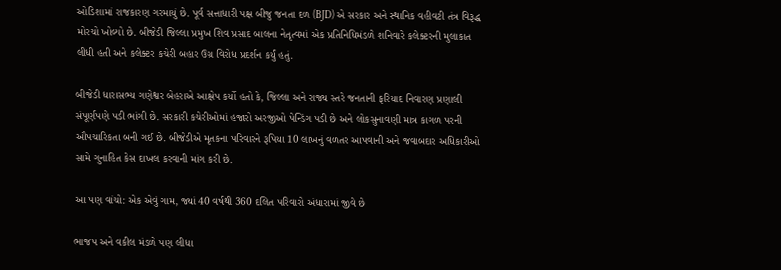ઓડિશામાં રાજકારણ ગરમાયું છે. પૂર્વ સત્તાધારી પક્ષ બીજુ જનતા દળ (BJD) એ સરકાર અને સ્થાનિક વહીવટી તંત્ર વિરૂદ્ધ મોરચો ખોલ્યો છે. બીજેડી જિલ્લા પ્રમુખ શિવ પ્રસાદ બાલના નેતૃત્વમાં એક પ્રતિનિધિમંડળે શનિવારે કલેક્ટરની મુલાકાત લીધી હતી અને કલેક્ટર કચેરી બહાર ઉગ્ર વિરોધ પ્રદર્શન કર્યું હતું.

બીજેડી ધારાસભ્ય ગણેશ્વર બેહરાએ આક્ષેપ કર્યો હતો કે, જિલ્લા અને રાજ્ય સ્તરે જનતાની ફરિયાદ નિવારણ પ્રણાલી સંપૂર્ણપણે પડી ભાંગી છે. સરકારી કચેરીઓમાં હજારો અરજીઓ પેન્ડિંગ પડી છે અને લોકસુનાવણી માત્ર કાગળ પરની ઔપચારિકતા બની ગઈ છે. બીજેડીએ મૃતકના પરિવારને રૂપિયા 10 લાખનું વળતર આપવાની અને જવાબદાર અધિકારીઓ સામે ગુનાહિત કેસ દાખલ કરવાની માંગ કરી છે.

આ પણ વાંચો: એક એવું ગામ, જ્યાં 40 વર્ષથી 360 દલિત પરિવારો અંધારામાં જીવે છે

ભાજપ અને વકીલ મંડળે પણ લીધા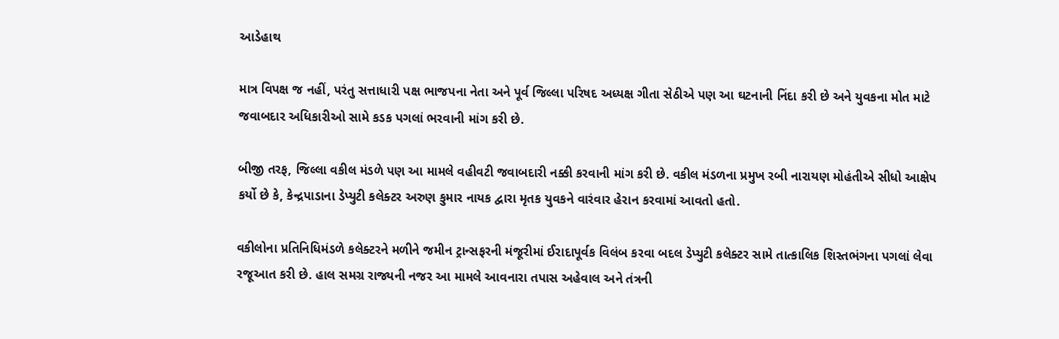આડેહાથ

માત્ર વિપક્ષ જ નહીં, પરંતુ સત્તાધારી પક્ષ ભાજપના નેતા અને પૂર્વ જિલ્લા પરિષદ અધ્યક્ષ ગીતા સેઠીએ પણ આ ઘટનાની નિંદા કરી છે અને યુવકના મોત માટે જવાબદાર અધિકારીઓ સામે કડક પગલાં ભરવાની માંગ કરી છે.

બીજી તરફ, જિલ્લા વકીલ મંડળે પણ આ મામલે વહીવટી જવાબદારી નક્કી કરવાની માંગ કરી છે. વકીલ મંડળના પ્રમુખ રબી નારાયણ મોહંતીએ સીધો આક્ષેપ કર્યો છે કે, કેન્દ્રપાડાના ડેપ્યુટી કલેક્ટર અરુણ કુમાર નાયક દ્વારા મૃતક યુવકને વારંવાર હેરાન કરવામાં આવતો હતો.

વકીલોના પ્રતિનિધિમંડળે કલેક્ટરને મળીને જમીન ટ્રાન્સફરની મંજૂરીમાં ઈરાદાપૂર્વક વિલંબ કરવા બદલ ડેપ્યુટી કલેક્ટર સામે તાત્કાલિક શિસ્તભંગના પગલાં લેવા રજૂઆત કરી છે. હાલ સમગ્ર રાજ્યની નજર આ મામલે આવનારા તપાસ અહેવાલ અને તંત્રની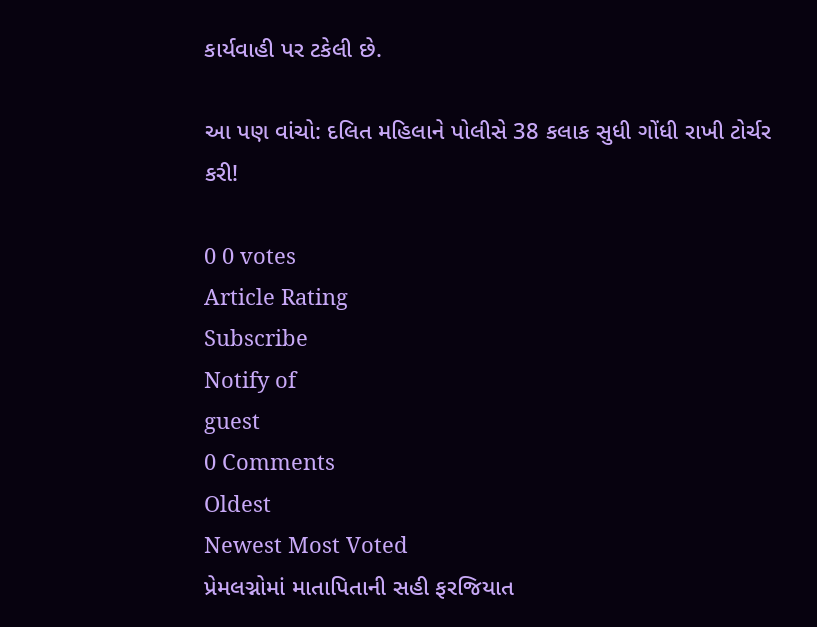કાર્યવાહી પર ટકેલી છે.

આ પણ વાંચો: દલિત મહિલાને પોલીસે 38 કલાક સુધી ગોંધી રાખી ટોર્ચર કરી!

0 0 votes
Article Rating
Subscribe
Notify of
guest
0 Comments
Oldest
Newest Most Voted
પ્રેમલગ્નોમાં માતાપિતાની સહી ફરજિયાત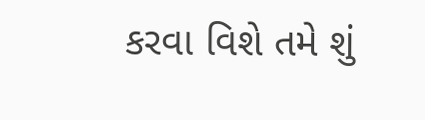કરવા વિશે તમે શું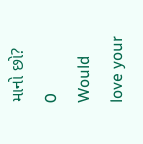માનો છો?
0
Would love your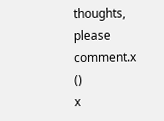thoughts, please comment.x
()
x